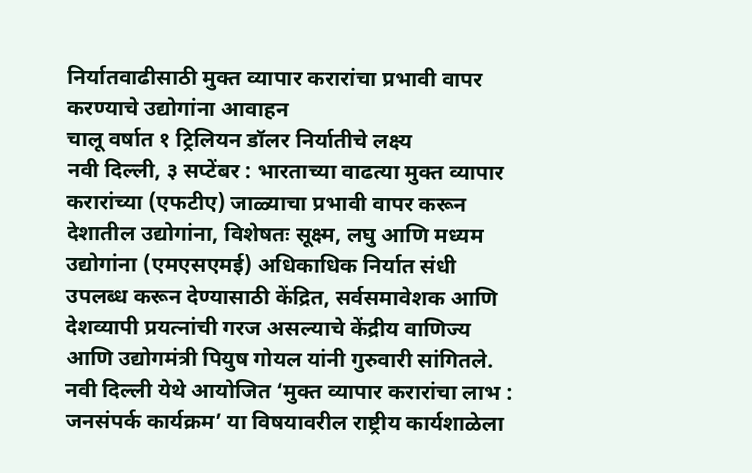निर्यातवाढीसाठी मुक्त व्यापार करारांचा प्रभावी वापर करण्याचे उद्योगांना आवाहन
चालू वर्षात १ ट्रिलियन डॉलर निर्यातीचे लक्ष्य
नवी दिल्ली, ३ सप्टेंबर : भारताच्या वाढत्या मुक्त व्यापार करारांच्या (एफटीए) जाळ्याचा प्रभावी वापर करून देशातील उद्योगांना, विशेषतः सूक्ष्म, लघु आणि मध्यम उद्योगांना (एमएसएमई) अधिकाधिक निर्यात संधी उपलब्ध करून देण्यासाठी केंद्रित, सर्वसमावेशक आणि देशव्यापी प्रयत्नांची गरज असल्याचे केंद्रीय वाणिज्य आणि उद्योगमंत्री पियुष गोयल यांनी गुरुवारी सांगितले.
नवी दिल्ली येथे आयोजित ‘मुक्त व्यापार करारांचा लाभ : जनसंपर्क कार्यक्रम’ या विषयावरील राष्ट्रीय कार्यशाळेला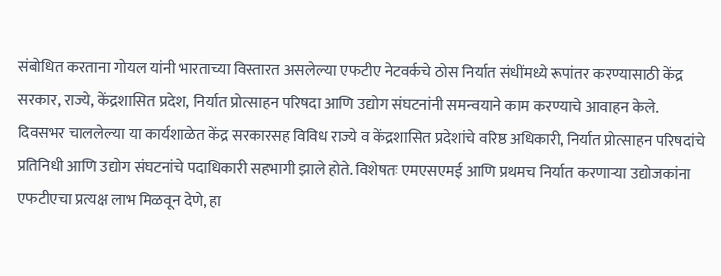संबोधित करताना गोयल यांनी भारताच्या विस्तारत असलेल्या एफटीए नेटवर्कचे ठोस निर्यात संधींमध्ये रूपांतर करण्यासाठी केंद्र सरकार, राज्ये, केंद्रशासित प्रदेश, निर्यात प्रोत्साहन परिषदा आणि उद्योग संघटनांनी समन्वयाने काम करण्याचे आवाहन केले.
दिवसभर चाललेल्या या कार्यशाळेत केंद्र सरकारसह विविध राज्ये व केंद्रशासित प्रदेशांचे वरिष्ठ अधिकारी, निर्यात प्रोत्साहन परिषदांचे प्रतिनिधी आणि उद्योग संघटनांचे पदाधिकारी सहभागी झाले होते. विशेषतः एमएसएमई आणि प्रथमच निर्यात करणाऱ्या उद्योजकांना एफटीएचा प्रत्यक्ष लाभ मिळवून देणे, हा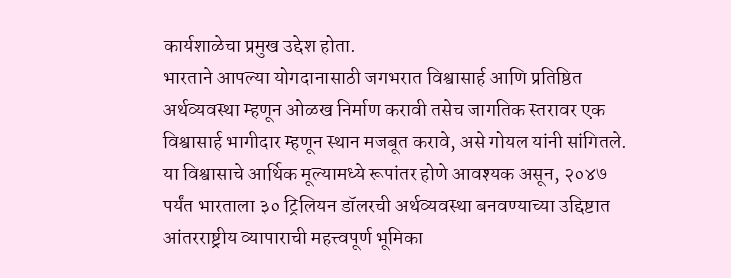कार्यशाळेचा प्रमुख उद्देश होता.
भारताने आपल्या योगदानासाठी जगभरात विश्वासार्ह आणि प्रतिष्ठित अर्थव्यवस्था म्हणून ओळख निर्माण करावी तसेच जागतिक स्तरावर एक विश्वासार्ह भागीदार म्हणून स्थान मजबूत करावे, असे गोयल यांनी सांगितले. या विश्वासाचे आर्थिक मूल्यामध्ये रूपांतर होणे आवश्यक असून, २०४७ पर्यंत भारताला ३० ट्रिलियन डॉलरची अर्थव्यवस्था बनवण्याच्या उद्दिष्टात आंतरराष्ट्रीय व्यापाराची महत्त्वपूर्ण भूमिका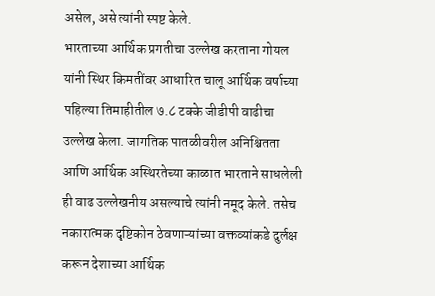असेल, असे त्यांनी स्पष्ट केले.
भारताच्या आर्थिक प्रगतीचा उल्लेख करताना गोयल यांनी स्थिर किमतींवर आधारित चालू आर्थिक वर्षाच्या पहिल्या तिमाहीतील ७.८ टक्के जीडीपी वाढीचा उल्लेख केला. जागतिक पातळीवरील अनिश्चितता आणि आर्थिक अस्थिरतेच्या काळात भारताने साधलेली ही वाढ उल्लेखनीय असल्याचे त्यांनी नमूद केले. तसेच नकारात्मक दृष्टिकोन ठेवणाऱ्यांच्या वक्तव्यांकडे दुर्लक्ष करून देशाच्या आर्थिक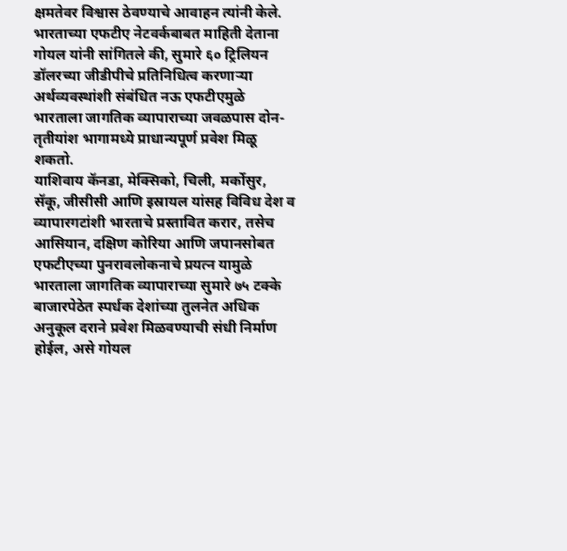क्षमतेवर विश्वास ठेवण्याचे आवाहन त्यांनी केले.
भारताच्या एफटीए नेटवर्कबाबत माहिती देताना गोयल यांनी सांगितले की, सुमारे ६० ट्रिलियन डॉलरच्या जीडीपीचे प्रतिनिधित्व करणाऱ्या अर्थव्यवस्थांशी संबंधित नऊ एफटीएमुळे भारताला जागतिक व्यापाराच्या जवळपास दोन-तृतीयांश भागामध्ये प्राधान्यपूर्ण प्रवेश मिळू शकतो.
याशिवाय कॅनडा, मेक्सिको, चिली, मर्कोसुर, सॅकू, जीसीसी आणि इस्रायल यांसह विविध देश व व्यापारगटांशी भारताचे प्रस्तावित करार, तसेच आसियान, दक्षिण कोरिया आणि जपानसोबत एफटीएच्या पुनरावलोकनाचे प्रयत्न यामुळे भारताला जागतिक व्यापाराच्या सुमारे ७५ टक्के बाजारपेठेत स्पर्धक देशांच्या तुलनेत अधिक अनुकूल दराने प्रवेश मिळवण्याची संधी निर्माण होईल, असे गोयल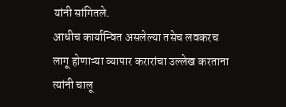यांनी सांगितले.
आधीच कार्यान्वित असलेल्या तसेच लवकरच लागू होणाऱ्या व्यापार करारांचा उल्लेख करताना त्यांनी चालू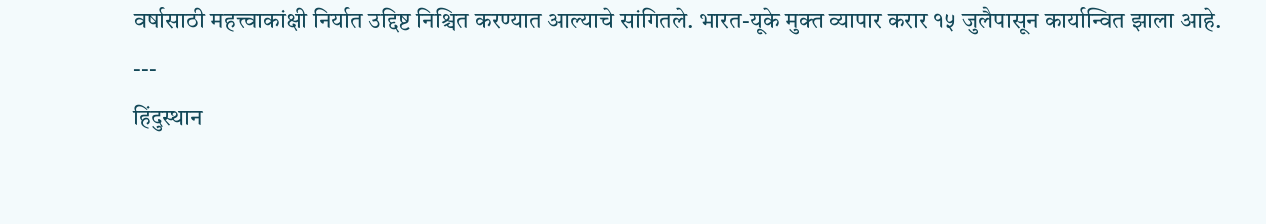वर्षासाठी महत्त्वाकांक्षी निर्यात उद्दिष्ट निश्चित करण्यात आल्याचे सांगितले. भारत-यूके मुक्त व्यापार करार १५ जुलैपासून कार्यान्वित झाला आहे.
---
हिंदुस्थान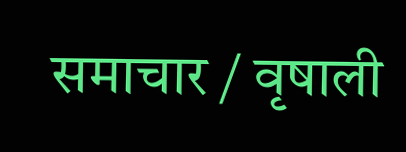समाचार / वृषाली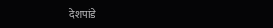देशपांडे